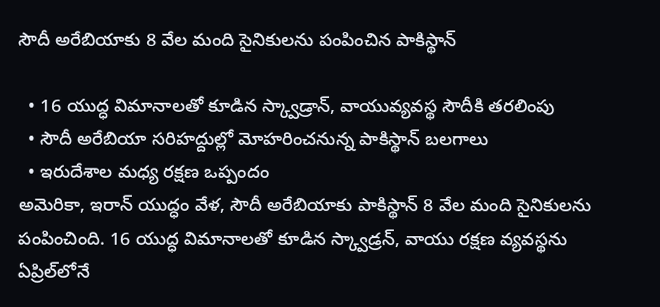సౌదీ అరేబియాకు 8 వేల మంది సైనికులను పంపించిన పాకిస్థాన్

  • 16 యుద్ధ విమానాలతో కూడిన స్క్వాడ్రాన్, వాయువ్యవస్థ సౌదీకి తరలింపు
  • సౌదీ అరేబియా సరిహద్దుల్లో మోహరించనున్న పాకిస్థాన్ బలగాలు
  • ఇరుదేశాల మధ్య రక్షణ ఒప్పందం
అమెరికా, ఇరాన్ యుద్ధం వేళ, సౌదీ అరేబియాకు పాకిస్థాన్ 8 వేల మంది సైనికులను పంపించింది. 16 యుద్ధ విమానాలతో కూడిన స్క్వాడ్రన్, వాయు రక్షణ వ్యవస్థను ఏప్రిల్‌లోనే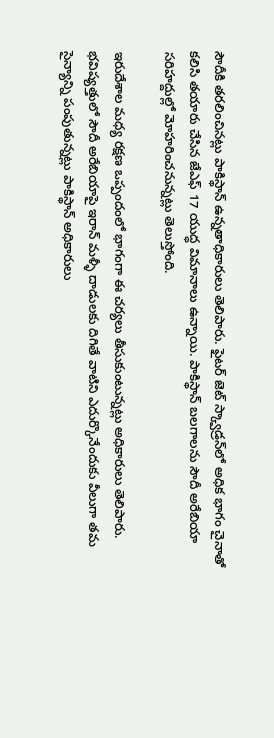సౌదీకి తరలించినట్లు పాకిస్థాన్ ఉన్నతాధికారులు తెలిపారు. ఫైటర్ జెట్ స్క్వాడ్రన్‌లో అధిక భాగం చైనాతో కలిసి తయారు చేసిన జేఎఫ్ 17 యుద్ధ విమానాలు ఉన్నాయి. పాకిస్థాన్ బలగాలను సౌదీ అరేబియా సరిహద్దుల్లో మోహరించనున్నట్లు తెలుస్తోంది.

ఇరుదేశాల మధ్య రక్షణ ఒప్పందంలో భాగంగా ఈ చర్యలు తీసుకుంటున్నట్లు అధికారులు తెలిపారు. భవిష్యత్తులో సౌదీ అరేబియాపై ఇరాన్ మళ్ళీ దాడులకు దిగితే వాటిని ఎదుర్కొనేందుకు వీలుగా తమ సైన్యాన్ని పంపుతున్నట్లు పాకిస్థాన్ అధికారులు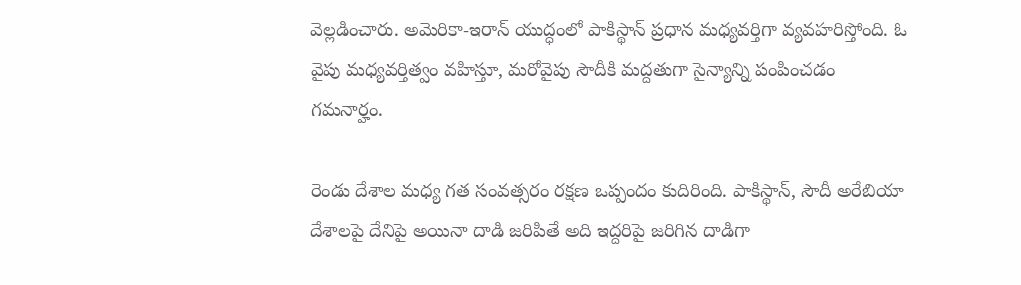వెల్లడించారు. అమెరికా-ఇరాన్ యుద్ధంలో పాకిస్థాన్ ప్రధాన మధ్యవర్తిగా వ్యవహరిస్తోంది. ఓ వైపు మధ్యవర్తిత్వం వహిస్తూ, మరోవైపు సౌదీకి మద్దతుగా సైన్యాన్ని పంపించడం గమనార్హం.

రెండు దేశాల మధ్య గత సంవత్సరం రక్షణ ఒప్పందం కుదిరింది. పాకిస్థాన్, సౌదీ అరేబియా దేశాలపై దేనిపై అయినా దాడి జరిపితే అది ఇద్దరిపై జరిగిన దాడిగా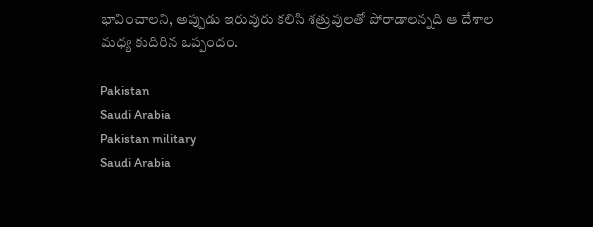భావించాలని, అప్పుడు ఇరువురు కలిసి శత్రువులతో పోరాడాలన్నది ఆ దేశాల మధ్య కుదిరిన ఒప్పందం.

Pakistan
Saudi Arabia
Pakistan military
Saudi Arabia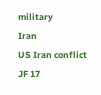military
Iran
US Iran conflict
JF 17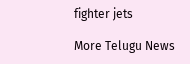fighter jets

More Telugu News